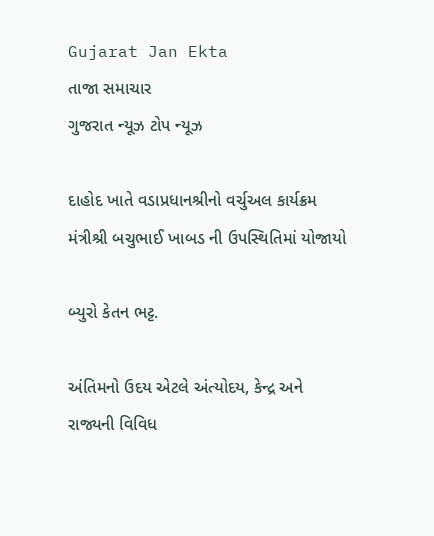Gujarat Jan Ekta
તાજા સમાચાર
ગુજરાત ન્યૂઝ ટોપ ન્યૂઝ

દાહોદ ખાતે વડાપ્રધાનશ્રીનો વર્ચુઅલ કાર્યક્રમ મંત્રીશ્રી બચુભાઈ ખાબડ ની ઉપસ્થિતિમાં યોજાયો

બ્યુરો કેતન ભટ્ટ.

અંતિમનો ઉદય એટલે અંત્યોદય, કેન્દ્ર અને રાજ્યની વિવિધ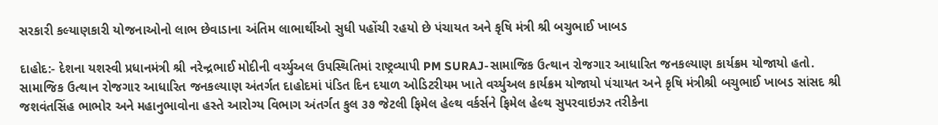સરકારી કલ્યાણકારી યોજનાઓનો લાભ છેવાડાના અંતિમ લાભાર્થીઓ સુધી પહોંચી રહયો છે પંચાયત અને કૃષિ મંત્રી શ્રી બચુભાઈ ખાબડ

દાહોદ:- દેશના યશસ્વી પ્રધાનમંત્રી શ્રી નરેન્દ્રભાઈ મોદીની વર્ચ્યુઅલ ઉપસ્થિતિમાં રાષ્ટ્રવ્યાપી PM SURAJ-સામાજિક ઉત્થાન રોજગાર આધારિત જનકલ્યાણ કાર્યક્રમ યોજાયો હતો. સામાજિક ઉત્થાન રોજગાર આધારિત જનકલ્યાણ અંતર્ગત દાહોદમાં પંડિત દિન દયાળ ઓડિટરીયમ ખાતે વર્ચ્યુઅલ કાર્યક્રમ યોજાયો પંચાયત અને કૃષિ મંત્રીશ્રી બચુભાઈ ખાબડ સાંસદ શ્રી જશવંતસિંહ ભાભોર અને મહાનુભાવોના હસ્તે આરોગ્ય વિભાગ અંતર્ગત કુલ ૩૭ જેટલી ફિમેલ હેલ્થ વર્કર્સને ફિમેલ હેલ્થ સુપરવાઇઝર તરીકેના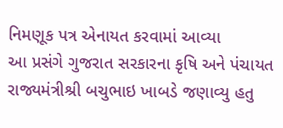નિમણૂક પત્ર એનાયત કરવામાં આવ્યા
આ પ્રસંગે ગુજરાત સરકારના કૃષિ અને પંચાયત રાજ્યમંત્રીશ્રી બચુભાઇ ખાબડે જણાવ્યુ હતુ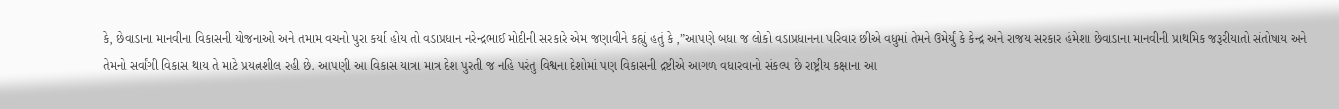કે, છેવાડાના માનવીના વિકાસની યોજનાઓ અને તમામ વચનો પુરા કર્યા હોય તો વડાપ્રધાન નરેન્દ્રભાઈ મોદીની સરકારે એમ જણાવીને કહ્યું હતું કે ,”આપણે બધા જ લોકો વડાપ્રધાનના પરિવાર છીએ વધુમાં તેમને ઉમેર્યું કે કેન્દ્ર અને રાજય સરકાર હંમેશા છેવાડાના માનવીની પ્રાથમિક જરૂરીયાતો સંતોષાય અને તેમનો સર્વાંગી વિકાસ થાય તે માટે પ્રયત્નશીલ રહી છે. આપણી આ વિકાસ યાત્રા માત્ર દેશ પુરતી જ નહિ પરંતુ વિશ્વના દેશોમાં પણ વિકાસની દ્રષ્ટીએ આગળ વધારવાનો સંકલ્પ છે રાષ્ટ્રીય કક્ષાના આ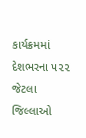કાર્યક્રમમાં દેશભરના ૫૨૨ જેટલા જિલ્લાઓ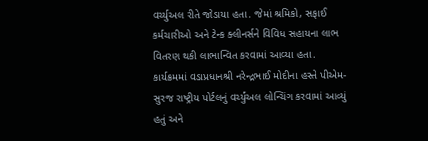વર્ચ્યુઅલ રીતે જોડાયા હતા. જેમાં શ્રમિકો, સફાઈ કર્મચારીઓ અને ટેન્ક ક્લીનર્સને વિવિધ સહાયના લાભ વિતરણ થકી લાભાન્વિત કરવામાં આવ્યા હતા.
કાર્યક્રમમાં વડાપ્રધાનશ્રી નરેન્દ્રભાઈ મોદીના હસ્તે પીએમ- સુરજ રાષ્ટ્રીય પોર્ટલનું વર્ચ્યુંઅલ લોન્ચિંગ કરવામાં આવ્યું હતું અને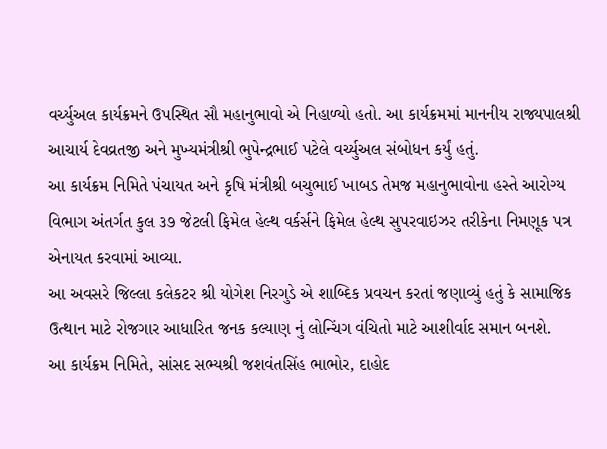વર્ચ્યુઅલ કાર્યક્રમને ઉપસ્થિત સૌ મહાનુભાવો એ નિહાળ્યો હતો. આ કાર્યક્રમમાં માનનીય રાજ્યપાલશ્રી આચાર્ય દેવવ્રતજી અને મુખ્યમંત્રીશ્રી ભુપેન્દ્રભાઈ પટેલે વર્ચ્યુઅલ સંબોધન કર્યું હતું.
આ કાર્યક્રમ નિમિતે પંચાયત અને કૃષિ મંત્રીશ્રી બચુભાઈ ખાબડ તેમજ મહાનુભાવોના હસ્તે આરોગ્ય વિભાગ અંતર્ગત કુલ ૩૭ જેટલી ફિમેલ હેલ્થ વર્કર્સને ફિમેલ હેલ્થ સુપરવાઇઝર તરીકેના નિમણૂક પત્ર એનાયત કરવામાં આવ્યા.
આ અવસરે જિલ્લા કલેકટર શ્રી યોગેશ નિરગુડે એ શાબ્દિક પ્રવચન કરતાં જણાવ્યું હતું કે સામાજિક ઉત્થાન માટે રોજગાર આધારિત જનક કલ્યાણ નું લોન્ચિંગ વંચિતો માટે આશીર્વાદ સમાન બનશે.
આ કાર્યક્રમ નિમિતે, સાંસદ સભ્યશ્રી જશવંતસિંહ ભાભોર, દાહોદ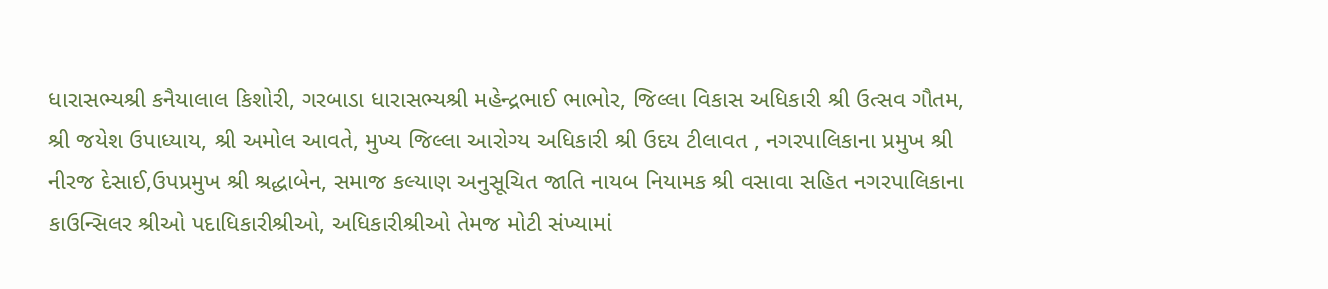ધારાસભ્યશ્રી કનૈયાલાલ કિશોરી, ગરબાડા ધારાસભ્યશ્રી મહેન્દ્રભાઈ ભાભોર, જિલ્લા વિકાસ અધિકારી શ્રી ઉત્સવ ગૌતમ, શ્રી જયેશ ઉપાધ્યાય, શ્રી અમોલ આવતે, મુખ્ય જિલ્લા આરોગ્ય અધિકારી શ્રી ઉદય ટીલાવત , નગરપાલિકાના પ્રમુખ શ્રી નીરજ દેસાઈ,ઉપપ્રમુખ શ્રી શ્રદ્ધાબેન, સમાજ કલ્યાણ અનુસૂચિત જાતિ નાયબ નિયામક શ્રી વસાવા સહિત નગરપાલિકાના કાઉન્સિલર શ્રીઓ પદાધિકારીશ્રીઓ, અધિકારીશ્રીઓ તેમજ મોટી સંખ્યામાં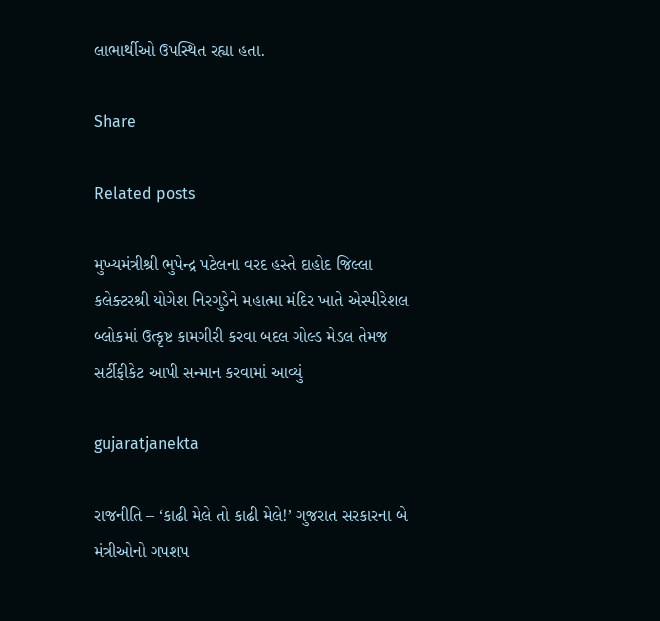લાભાર્થીઓ ઉપસ્થિત રહ્યા હતા.

Share

Related posts

મુખ્યમંત્રીશ્રી ભુપેન્દ્ર પટેલના વરદ હસ્તે દાહોદ જિલ્લા કલેક્ટરશ્રી યોગેશ નિરગુડેને મહાત્મા મંદિર ખાતે એસ્પીરેશલ બ્લોકમાં ઉત્કૃષ્ટ કામગીરી કરવા બદલ ગોલ્ડ મેડલ તેમજ સર્ટીફીકેટ આપી સન્માન કરવામાં આવ્યું

gujaratjanekta

રાજનીતિ – ‘કાઢી મેલે તો કાઢી મેલે!’ ગુજરાત સરકારના બે મંત્રીઓનો ગપશપ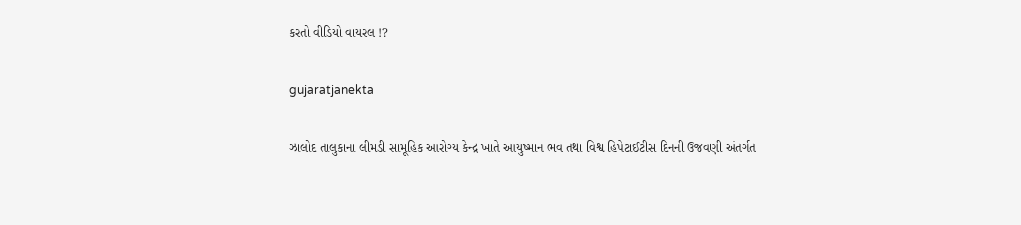કરતો વીડિયો વાયરલ !?

gujaratjanekta

ઝાલોદ તાલુકાના લીમડી સામૂહિક આરોગ્ય કેન્દ્ર ખાતે આયુષ્માન ભવ તથા વિશ્વ હિપેટાઈટીસ દિનની ઉજવણી અંતર્ગત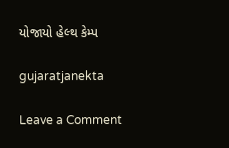યોજાયો હેલ્થ કેમ્પ

gujaratjanekta

Leave a Comment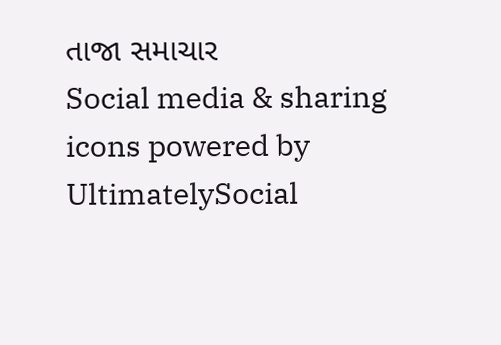તાજા સમાચાર
Social media & sharing icons powered by UltimatelySocial